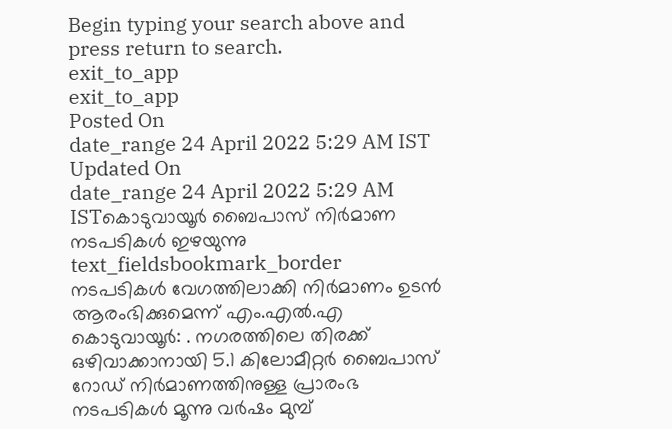Begin typing your search above and press return to search.
exit_to_app
exit_to_app
Posted On
date_range 24 April 2022 5:29 AM IST Updated On
date_range 24 April 2022 5:29 AM ISTകൊടുവായൂർ ബൈപാസ് നിർമാണ നടപടികൾ ഇഴയുന്നു
text_fieldsbookmark_border
നടപടികൾ വേഗത്തിലാക്കി നിർമാണം ഉടൻ ആരംഭിക്കുമെന്ന് എം.എൽ.എ കൊടുവായൂർ: . നഗരത്തിലെ തിരക്ക് ഒഴിവാക്കാനായി 5.1 കിലോമീറ്റർ ബൈപാസ് റോഡ് നിർമാണത്തിനുള്ള പ്രാരംഭ നടപടികൾ മൂന്നു വർഷം മുമ്പ്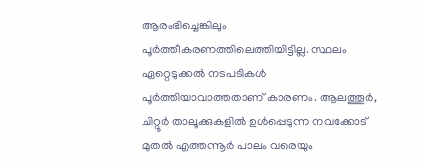ആരംഭിച്ചെങ്കിലും പൂർത്തീകരണത്തിലെത്തിയിട്ടില്ല. സ്ഥലം ഏറ്റെടുക്കൽ നടപടികൾ പൂർത്തിയാവാത്തതാണ് കാരണം. ആലത്തൂർ, ചിറ്റൂർ താലൂക്കുകളിൽ ഉൾപ്പെടുന്ന നവക്കോട് മുതൽ എത്തന്നൂർ പാലം വരെയും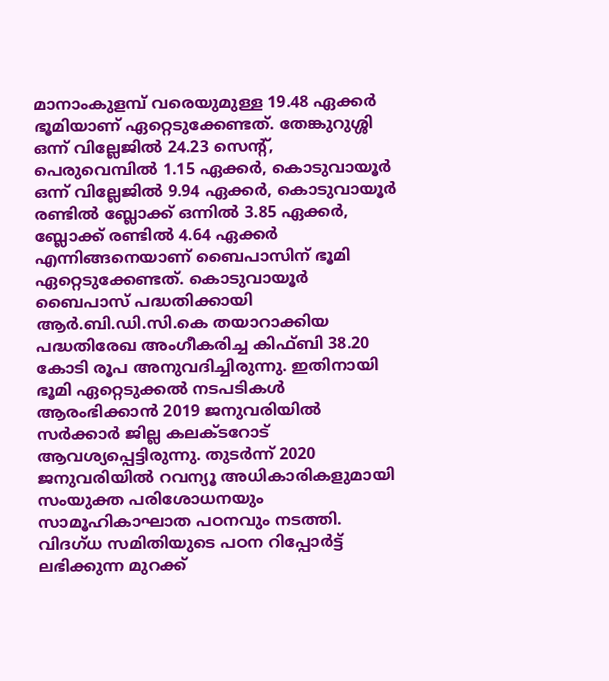മാനാംകുളമ്പ് വരെയുമുള്ള 19.48 ഏക്കർ ഭൂമിയാണ് ഏറ്റെടുക്കേണ്ടത്. തേങ്കുറുശ്ശി ഒന്ന് വില്ലേജിൽ 24.23 സെന്റ്, പെരുവെമ്പിൽ 1.15 ഏക്കർ, കൊടുവായൂർ ഒന്ന് വില്ലേജിൽ 9.94 ഏക്കർ, കൊടുവായൂർ രണ്ടിൽ ബ്ലോക്ക് ഒന്നിൽ 3.85 ഏക്കർ, ബ്ലോക്ക് രണ്ടിൽ 4.64 ഏക്കർ എന്നിങ്ങനെയാണ് ബൈപാസിന് ഭൂമി ഏറ്റെടുക്കേണ്ടത്. കൊടുവായൂർ ബൈപാസ് പദ്ധതിക്കായി ആർ.ബി.ഡി.സി.കെ തയാറാക്കിയ പദ്ധതിരേഖ അംഗീകരിച്ച കിഫ്ബി 38.20 കോടി രൂപ അനുവദിച്ചിരുന്നു. ഇതിനായി ഭൂമി ഏറ്റെടുക്കൽ നടപടികൾ ആരംഭിക്കാൻ 2019 ജനുവരിയിൽ സർക്കാർ ജില്ല കലക്ടറോട് ആവശ്യപ്പെട്ടിരുന്നു. തുടർന്ന് 2020 ജനുവരിയിൽ റവന്യൂ അധികാരികളുമായി സംയുക്ത പരിശോധനയും സാമൂഹികാഘാത പഠനവും നടത്തി. വിദഗ്ധ സമിതിയുടെ പഠന റിപ്പോർട്ട് ലഭിക്കുന്ന മുറക്ക്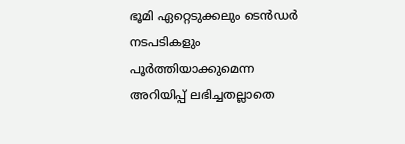ഭൂമി ഏറ്റെടുക്കലും ടെൻഡർ നടപടികളും പൂർത്തിയാക്കുമെന്ന അറിയിപ്പ് ലഭിച്ചതല്ലാതെ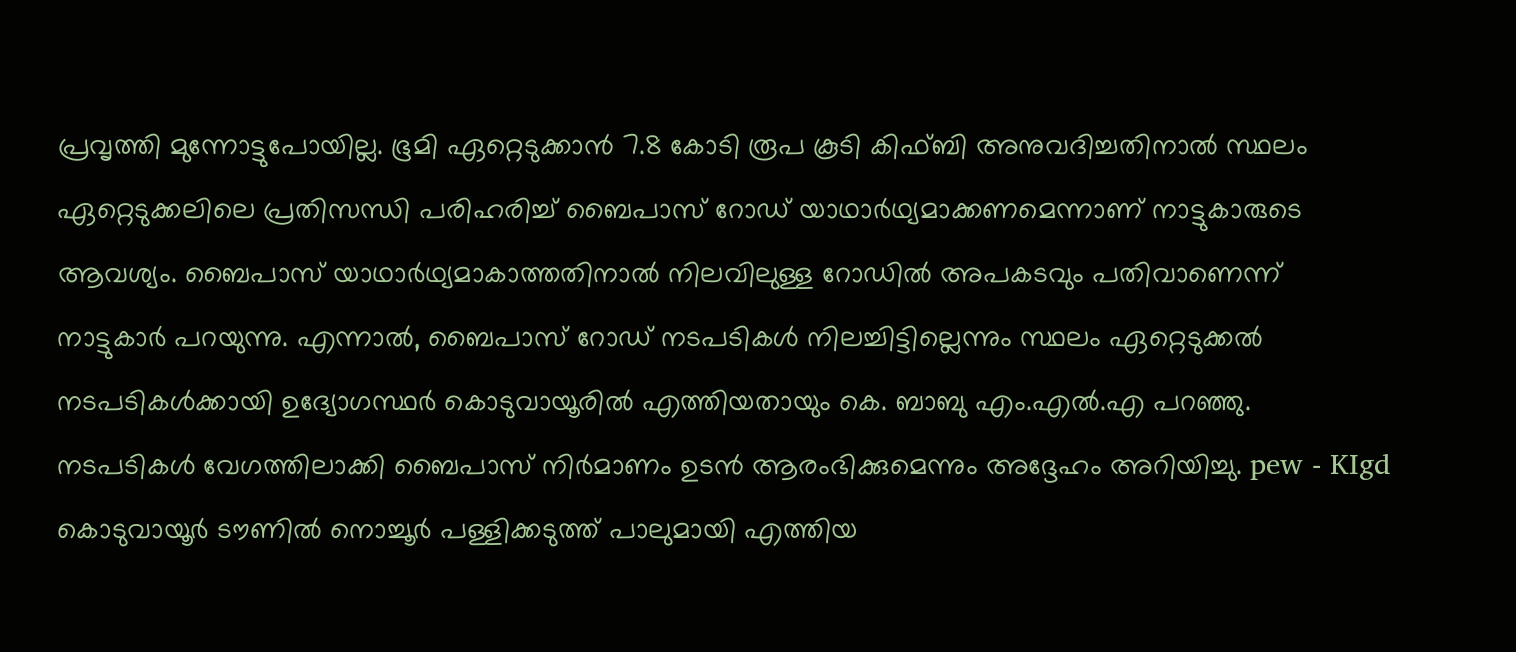പ്രവൃത്തി മുന്നോട്ടുപോയില്ല. ഭൂമി ഏറ്റെടുക്കാൻ 7.8 കോടി രൂപ കൂടി കിഫ്ബി അനുവദിച്ചതിനാൽ സ്ഥലം ഏറ്റെടുക്കലിലെ പ്രതിസന്ധി പരിഹരിച്ച് ബൈപാസ് റോഡ് യാഥാർഥ്യമാക്കണമെന്നാണ് നാട്ടുകാരുടെ ആവശ്യം. ബൈപാസ് യാഥാർഥ്യമാകാത്തതിനാൽ നിലവിലുള്ള റോഡിൽ അപകടവും പതിവാണെന്ന് നാട്ടുകാർ പറയുന്നു. എന്നാൽ, ബൈപാസ് റോഡ് നടപടികൾ നിലച്ചിട്ടില്ലെന്നും സ്ഥലം ഏറ്റെടുക്കൽ നടപടികൾക്കായി ഉദ്യോഗസ്ഥർ കൊടുവായൂരിൽ എത്തിയതായും കെ. ബാബു എം.എൽ.എ പറഞ്ഞു. നടപടികൾ വേഗത്തിലാക്കി ബൈപാസ് നിർമാണം ഉടൻ ആരംഭിക്കുമെന്നും അദ്ദേഹം അറിയിച്ചു. pew - KIgd കൊടുവായൂർ ടൗണിൽ നൊച്ചൂർ പള്ളിക്കടുത്ത് പാലുമായി എത്തിയ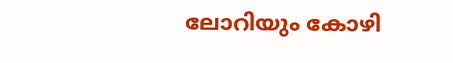ലോറിയും കോഴി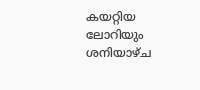കയറ്റിയ ലോറിയും ശനിയാഴ്ച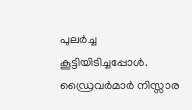പുലർച്ച കൂട്ടിയിടിച്ചപ്പോൾ. ഡ്രൈവർമാർ നിസ്സാര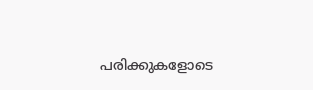പരിക്കുകളോടെ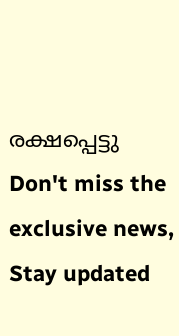രക്ഷപ്പെട്ടു
Don't miss the exclusive news, Stay updated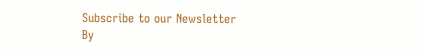Subscribe to our Newsletter
By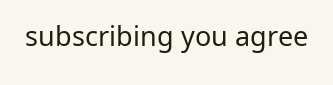subscribing you agree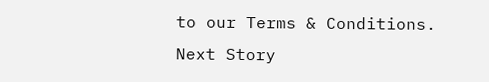to our Terms & Conditions.
Next Story